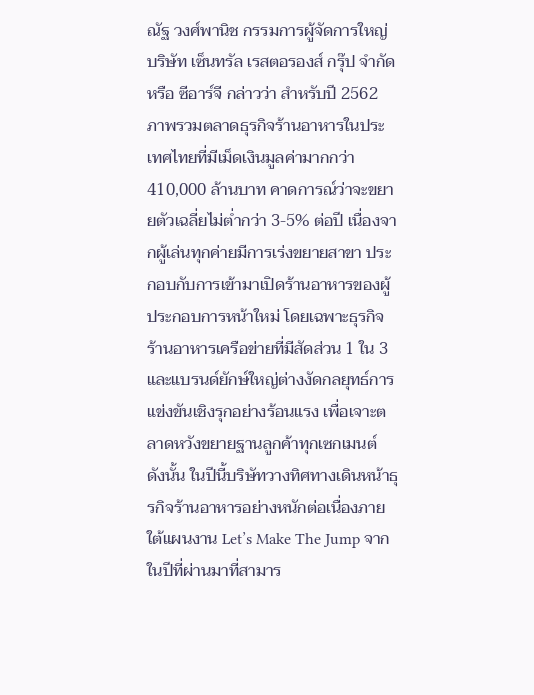ณัฐ วงศ์พานิช กรรมการผู้จัดการใหญ่ บริษัท เซ็นทรัล เรสตอรองส์ กรุ๊ป จำกัด หรือ ซีอาร์จี กล่าวว่า สำหรับปี 2562 ภาพรวมตลาดธุรกิจร้านอาหารในประเทศไทยที่มีเม็ดเงินมูลค่ามากกว่า 410,000 ล้านบาท คาดการณ์ว่าจะขยายตัวเฉลี่ยไม่ต่ำกว่า 3-5% ต่อปี เนื่องจากผู้เล่นทุกค่ายมีการเร่งขยายสาขา ประกอบกับการเข้ามาเปิดร้านอาหารของผู้ประกอบการหน้าใหม่ โดยเฉพาะธุรกิจร้านอาหารเครือข่ายที่มีสัดส่วน 1 ใน 3 และแบรนด์ยักษ์ใหญ่ต่างงัดกลยุทธ์การแข่งขันเชิงรุกอย่างร้อนแรง เพื่อเจาะตลาดหวังขยายฐานลูกค้าทุกเซกเมนต์
ดังนั้น ในปีนี้บริษัทวางทิศทางเดินหน้าธุรกิจร้านอาหารอย่างหนักต่อเนื่องภายใต้แผนงาน Let’s Make The Jump จากในปีที่ผ่านมาที่สามาร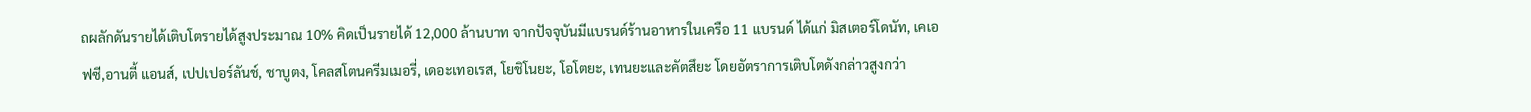ถผลักดันรายได้เติบโตรายได้สูงประมาณ 10% คิดเป็นรายได้ 12,000 ล้านบาท จากปัจจุบันมีแบรนด์ร้านอาหารในเครือ 11 แบรนด์ ได้แก่ มิสเตอร์โดนัท, เคเอฟซี,อานตี้ แอนส์, เปปเปอร์ลันช์, ชาบูตง, โคลสโตนครีมเมอรี่, เดอะเทอเรส, โยชิโนยะ, โอโตยะ, เทนยะและคัตสึยะ โดยอัตราการเติบโตดังกล่าวสูงกว่า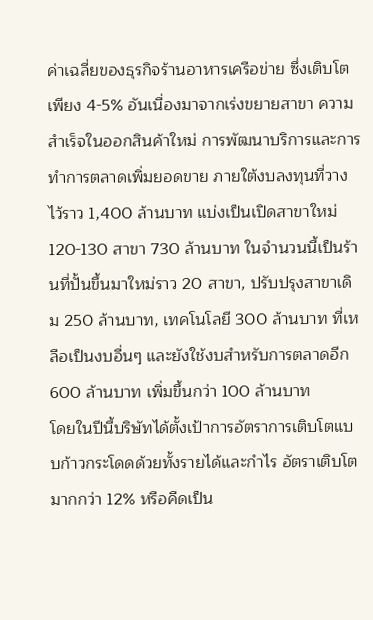ค่าเฉลี่ยของธุรกิจร้านอาหารเครือข่าย ซึ่งเติบโตเพียง 4-5% อันเนื่องมาจากเร่งขยายสาขา ความสำเร็จในออกสินค้าใหม่ การพัฒนาบริการและการทำการตลาดเพิ่มยอดขาย ภายใต้งบลงทุนที่วางไว้ราว 1,400 ล้านบาท แบ่งเป็นเปิดสาขาใหม่ 120-130 สาขา 730 ล้านบาท ในจำนวนนี้เป็นร้านที่ปั้นขึ้นมาใหม่ราว 20 สาขา, ปรับปรุงสาขาเดิม 250 ล้านบาท, เทคโนโลยี 300 ล้านบาท ที่เหลือเป็นงบอื่นๆ และยังใช้งบสำหรับการตลาดอีก 600 ล้านบาท เพิ่มขึ้นกว่า 100 ล้านบาท
โดยในปีนี้บริษัทได้ตั้งเป้าการอัตราการเติบโตแบบก้าวกระโดดด้วยทั้งรายได้และกำไร อัตราเติบโตมากกว่า 12% หรือคืดเป็น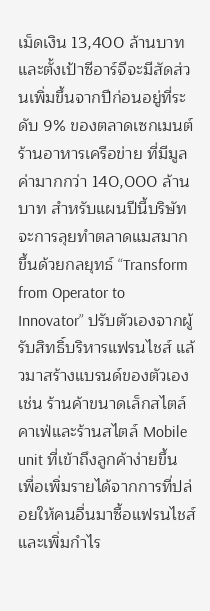เม็ดเงิน 13,400 ล้านบาทและตั้งเป้าซีอาร์จีจะมีสัดส่วนเพิ่มขึ้นจากปีก่อนอยู่ที่ระดับ 9% ของตลาดเซกเมนต์ร้านอาหารเครือข่าย ที่มีมูลค่ามากกว่า 140,000 ล้านบาท สำหรับแผนปีนี้บริษัทจะการลุยทำตลาดแมสมากขึ้นด้วยกลยุทธ์ “Transform from Operator to Innovator” ปรับตัวเองจากผู้รับสิทธิ์บริหารแฟรนไชส์ แล้วมาสร้างแบรนด์ของตัวเอง เช่น ร้านค้าขนาดเล็กสไตล์คาเฟ่และร้านสไตล์ Mobile unit ที่เข้าถึงลูกค้าง่ายขึ้น เพื่อเพิ่มรายได้จากการที่ปล่อยให้คนอื่นมาซื้อแฟรนไชส์ และเพิ่มกำไร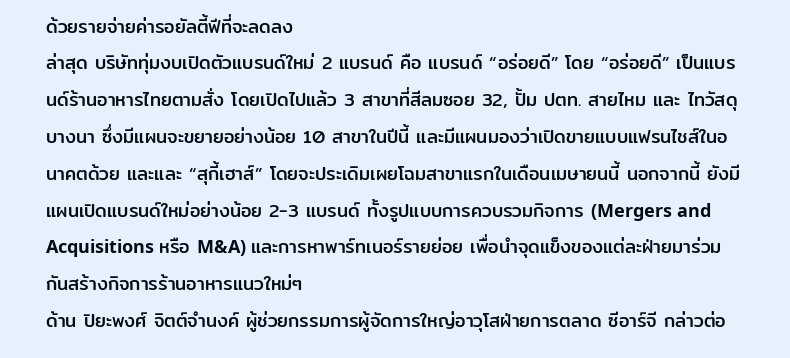ด้วยรายจ่ายค่ารอยัลตี้ฟีที่จะลดลง
ล่าสุด บริษัททุ่มงบเปิดตัวแบรนด์ใหม่ 2 แบรนด์ คือ แบรนด์ “อร่อยดี” โดย “อร่อยดี” เป็นแบรนด์ร้านอาหารไทยตามสั่ง โดยเปิดไปแล้ว 3 สาขาที่สีลมซอย 32, ปั้ม ปตท. สายไหม และ ไทวัสดุ บางนา ซึ่งมีแผนจะขยายอย่างน้อย 10 สาขาในปีนี้ และมีแผนมองว่าเปิดขายแบบแฟรนไชส์ในอนาคตด้วย และและ “สุกี้เฮาส์” โดยจะประเดิมเผยโฉมสาขาแรกในเดือนเมษายนนี้ นอกจากนี้ ยังมีแผนเปิดแบรนด์ใหม่อย่างน้อย 2-3 แบรนด์ ทั้งรูปแบบการควบรวมกิจการ (Mergers and Acquisitions หรือ M&A) และการหาพาร์ทเนอร์รายย่อย เพื่อนำจุดแข็งของแต่ละฝ่ายมาร่วมกันสร้างกิจการร้านอาหารแนวใหม่ๆ
ด้าน ปิยะพงศ์ จิตต์จำนงค์ ผู้ช่วยกรรมการผู้จัดการใหญ่อาวุโสฝ่ายการตลาด ซีอาร์จี กล่าวต่อ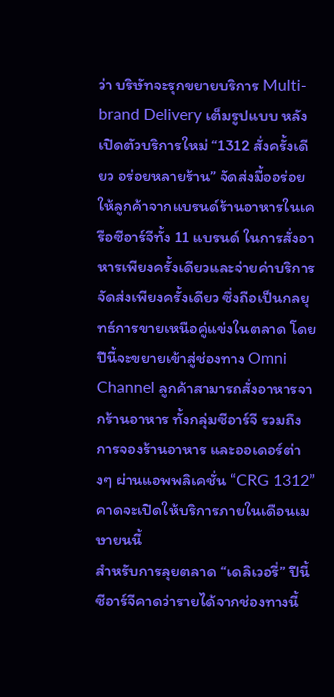ว่า บริษัทจะรุกขยายบริการ Multi-brand Delivery เต็มรูปแบบ หลังเปิดตัวบริการใหม่ “1312 สั่งครั้งเดียว อร่อยหลายร้าน” จัดส่งมื้ออร่อยให้ลูกค้าจากแบรนด์ร้านอาหารในเครือซีอาร์จีทั้ง 11 แบรนด์ ในการสั่งอาหารเพียงครั้งเดียวและจ่ายค่าบริการจัดส่งเพียงครั้งเดียว ซึ่งถือเป็นกลยุทธ์การขายเหนือคู่แข่งในตลาด โดยปีนี้จะขยายเข้าสู่ช่องทาง Omni Channel ลูกค้าสามารถสั่งอาหารจากร้านอาหาร ทั้งกลุ่มซีอาร์จี รวมถึงการจองร้านอาหาร และออเดอร์ต่างๆ ผ่านแอพพลิเคชั่น “CRG 1312” คาดจะเปิดให้บริการภายในเดือนเมษายนนี้
สำหรับการลุยตลาด “เดลิเวอรี่” ปีนี้ซีอาร์จีคาดว่ารายได้จากช่องทางนี้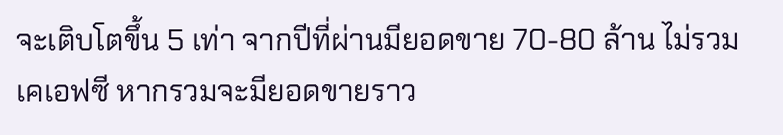จะเติบโตขึ้น 5 เท่า จากปีที่ผ่านมียอดขาย 70-80 ล้าน ไม่รวมเคเอฟซี หากรวมจะมียอดขายราว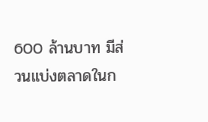600 ล้านบาท มีส่วนแบ่งตลาดในก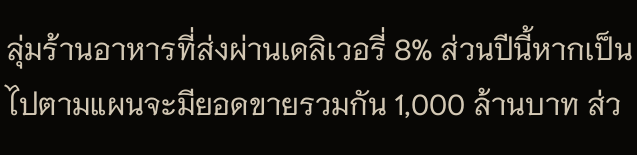ลุ่มร้านอาหารที่ส่งผ่านเดลิเวอรี่ 8% ส่วนปีนี้หากเป็นไปตามแผนจะมียอดขายรวมกัน 1,000 ล้านบาท ส่ว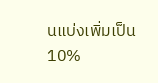นแบ่งเพิ่มเป็น 10%